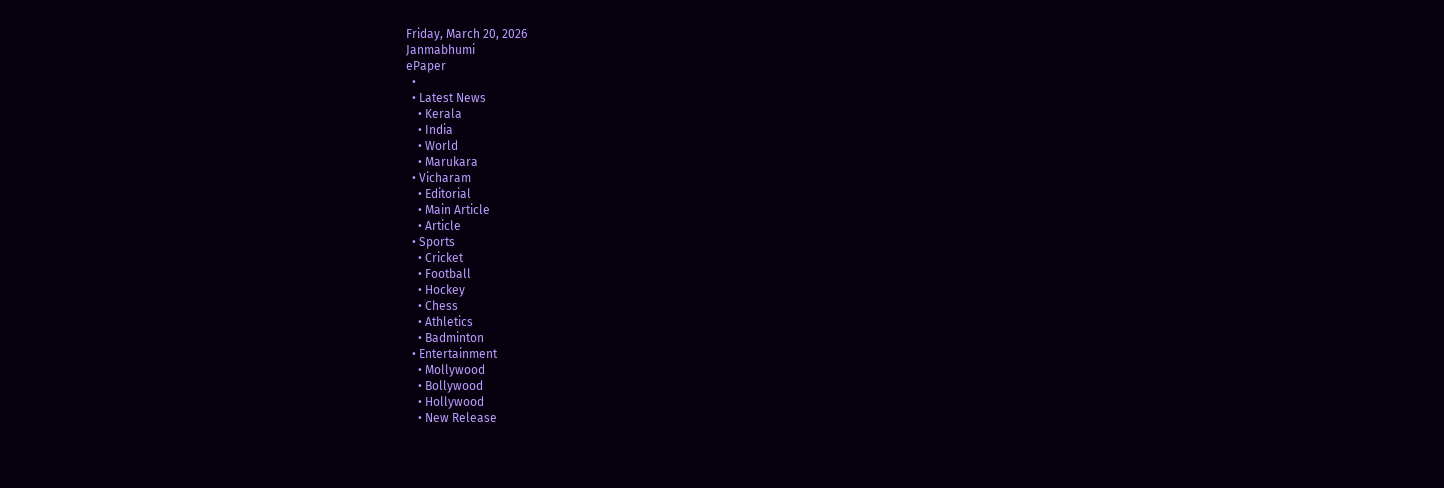Friday, March 20, 2026
Janmabhumi
ePaper
  •
  • Latest News
    • Kerala
    • India
    • World
    • Marukara
  • Vicharam
    • Editorial
    • Main Article
    • Article
  • Sports
    • Cricket
    • Football
    • Hockey
    • Chess
    • Athletics
    • Badminton
  • Entertainment
    • Mollywood
    • Bollywood
    • Hollywood
    • New Release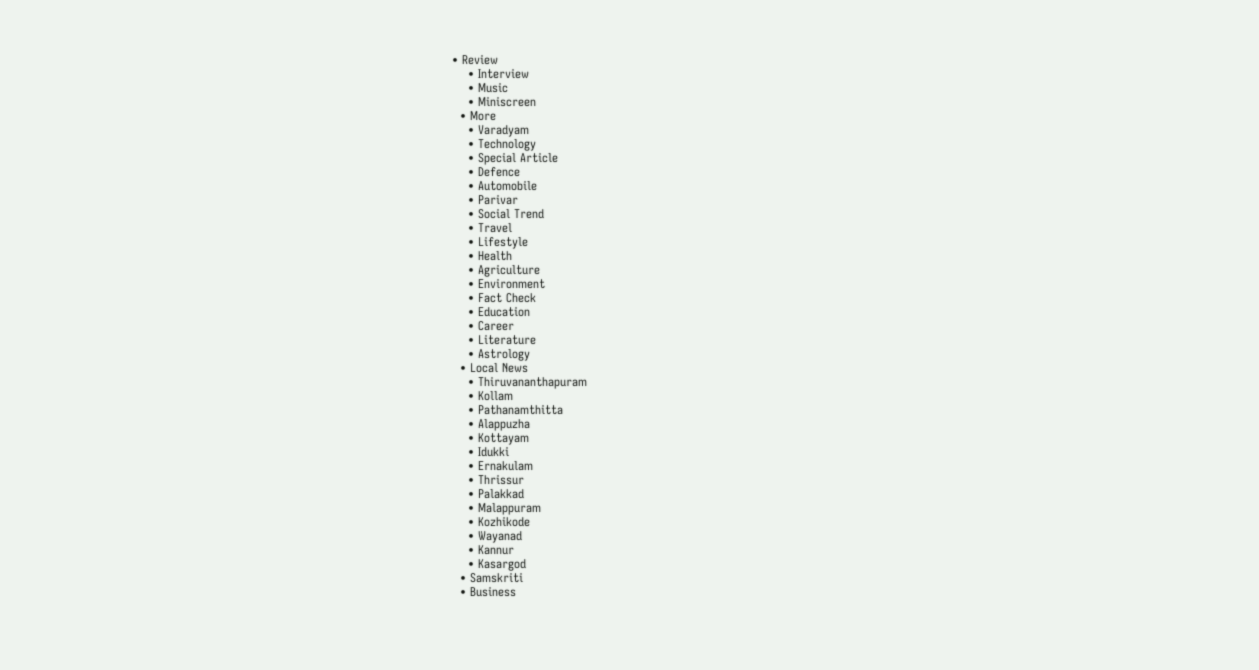• Review
    • Interview
    • Music
    • Miniscreen
  • More
    • Varadyam
    • Technology
    • Special Article
    • Defence
    • Automobile
    • Parivar
    • Social Trend
    • Travel
    • Lifestyle
    • Health
    • Agriculture
    • Environment
    • Fact Check
    • Education
    • Career
    • Literature
    • Astrology
  • Local News
    • Thiruvananthapuram
    • Kollam
    • Pathanamthitta
    • Alappuzha
    • Kottayam
    • Idukki
    • Ernakulam
    • Thrissur
    • Palakkad
    • Malappuram
    • Kozhikode
    • Wayanad
    • Kannur
    • Kasargod
  • Samskriti
  • Business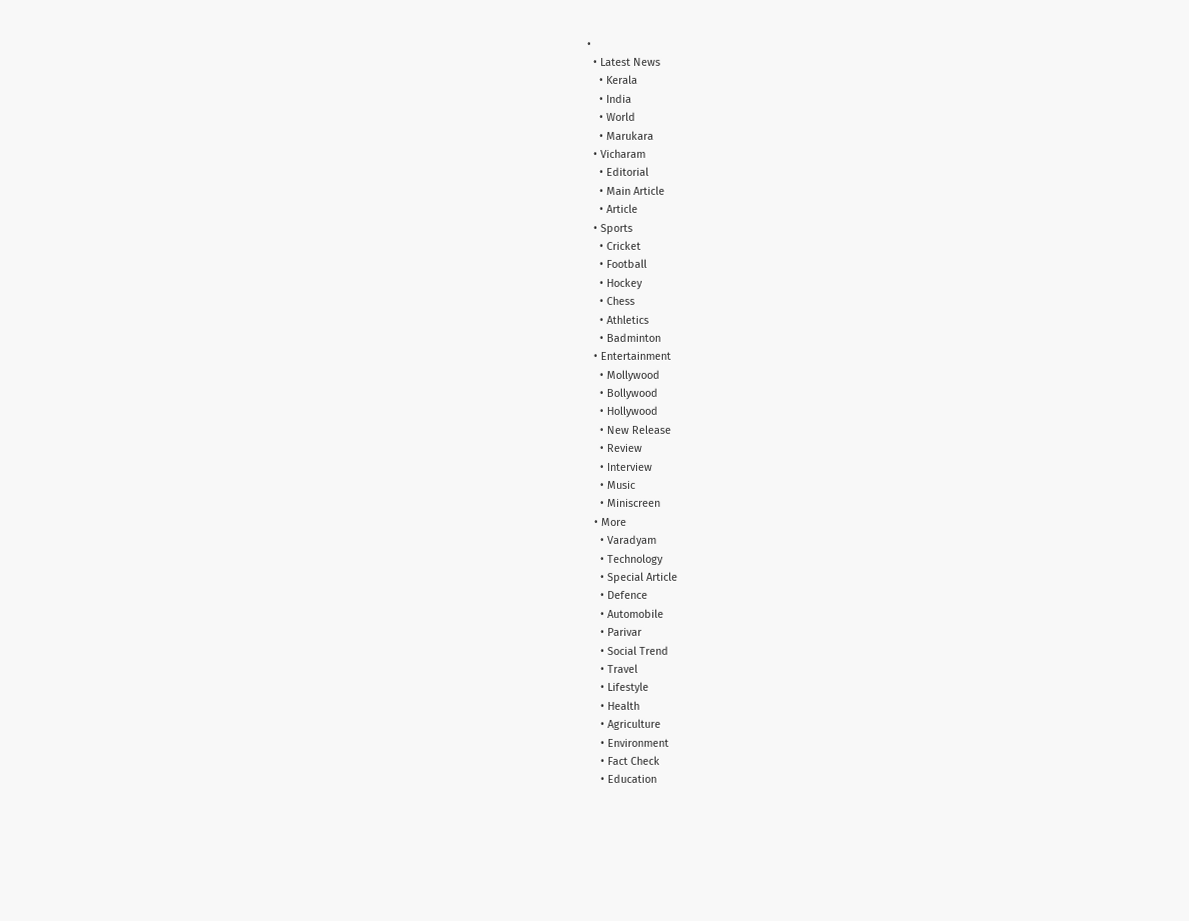•
  • Latest News
    • Kerala
    • India
    • World
    • Marukara
  • Vicharam
    • Editorial
    • Main Article
    • Article
  • Sports
    • Cricket
    • Football
    • Hockey
    • Chess
    • Athletics
    • Badminton
  • Entertainment
    • Mollywood
    • Bollywood
    • Hollywood
    • New Release
    • Review
    • Interview
    • Music
    • Miniscreen
  • More
    • Varadyam
    • Technology
    • Special Article
    • Defence
    • Automobile
    • Parivar
    • Social Trend
    • Travel
    • Lifestyle
    • Health
    • Agriculture
    • Environment
    • Fact Check
    • Education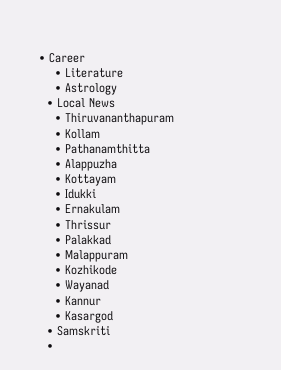• Career
    • Literature
    • Astrology
  • Local News
    • Thiruvananthapuram
    • Kollam
    • Pathanamthitta
    • Alappuzha
    • Kottayam
    • Idukki
    • Ernakulam
    • Thrissur
    • Palakkad
    • Malappuram
    • Kozhikode
    • Wayanad
    • Kannur
    • Kasargod
  • Samskriti
  •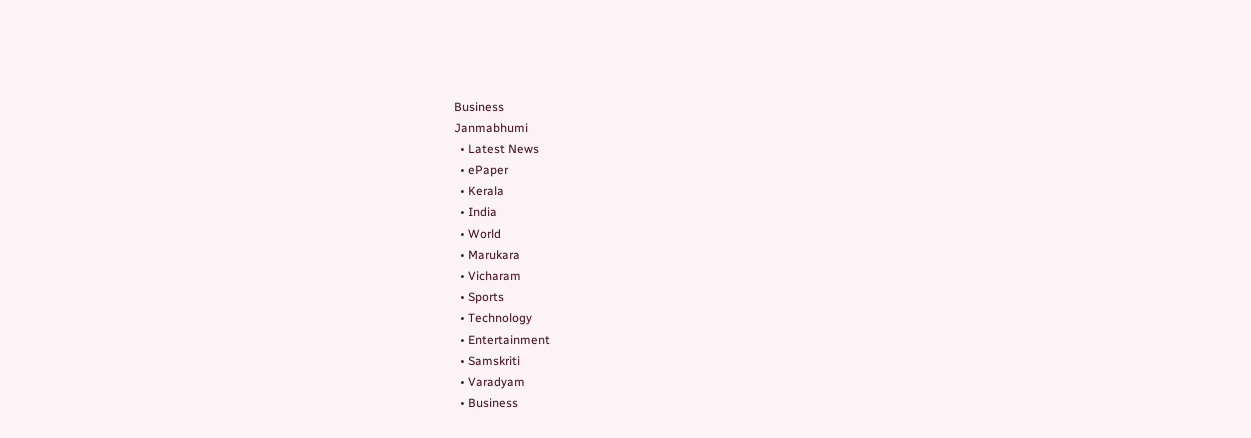Business
Janmabhumi
  • Latest News
  • ePaper
  • Kerala
  • India
  • World
  • Marukara
  • Vicharam
  • Sports
  • Technology
  • Entertainment
  • Samskriti
  • Varadyam
  • Business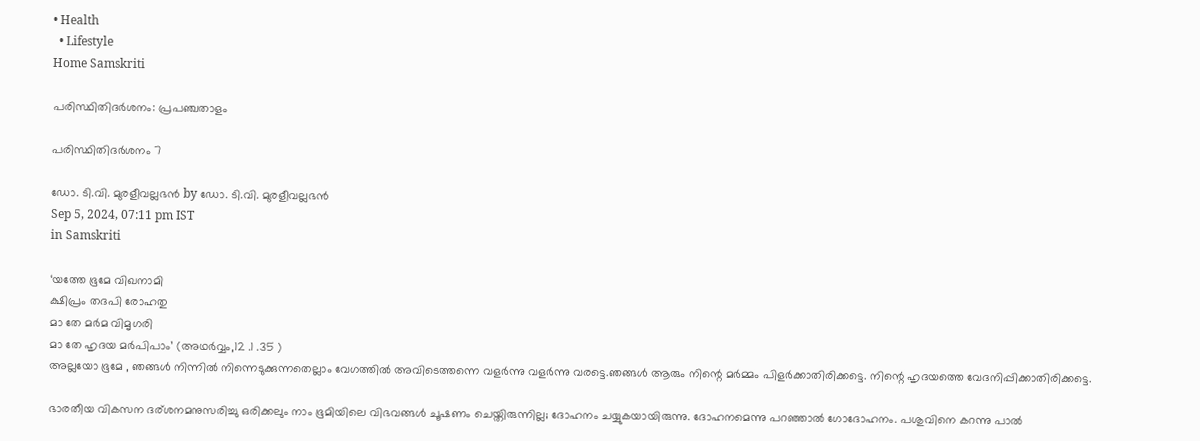• Health
  • Lifestyle
Home Samskriti

പരിസ്ഥിതിദര്‍ശനം: പ്രപഞ്ചതാളം

പരിസ്ഥിതിദര്‍ശനം 7

ഡോ. ടി.വി. മുരളീവല്ലഭന്‍ by ഡോ. ടി.വി. മുരളീവല്ലഭന്‍
Sep 5, 2024, 07:11 pm IST
in Samskriti

‘യത്തേ ഭൂമേ വിഖനാമി
ക്ഷിപ്രം തദപി രോഹതു
മാ തേ മര്‍മ വിമൃഗരി
മാ തേ ഹൃദയ മര്‍പിപാം’ (അഥര്‍വ്വം,12 .1 .35 )
അല്ലയോ ഭൂമേ , ഞങ്ങള്‍ നിന്നില്‍ നിന്നെടുക്കുന്നതെല്ലാം വേഗത്തില്‍ അവിടെത്തന്നെ വളര്‍ന്നു വളര്‍ന്നു വരട്ടെ.ഞങ്ങള്‍ ആരും നിന്റെ മര്‍മ്മം പിളര്‍ക്കാതിരിക്കട്ടെ. നിന്റെ ഹൃദയത്തെ വേദനിപ്പിക്കാതിരിക്കട്ടെ.

ഭാരതീയ വികസന ദര്ശനമനുസരിച്ചു ഒരിക്കലും നാം ഭൂമിയിലെ വിഭവങ്ങള്‍ ചൂഷണം ചെയ്തിരുന്നില്ല; ദോഹനം ചയ്യുകയായിരുന്നു. ദോഹനമെന്നു പറഞ്ഞാല്‍ ഗോദോഹനം. പശുവിനെ കറന്നു പാല്‍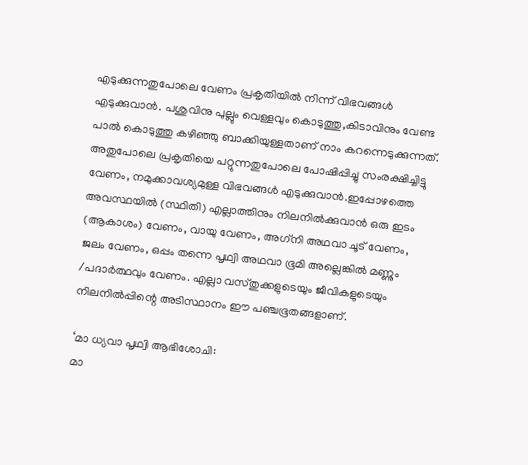എടുക്കുന്നതുപോലെ വേണം പ്രകൃതിയില്‍ നിന്ന് വിഭവങ്ങള്‍ എടുക്കുവാന്‍. പശുവിനു പുല്ലും വെള്ളവും കൊടുത്തു,കിടാവിനും വേണ്ട പാല്‍ കൊടുത്തു കഴിഞ്ഞു ബാക്കിയുള്ളതാണ് നാം കറന്നെടുക്കുന്നത്. അതുപോലെ പ്രകൃതിയെ പറ്റുന്നതുപോലെ പോഷിപ്പിച്ചു സംരക്ഷിച്ചിട്ടു വേണം, നമുക്കാവശ്യമുള്ള വിഭവങ്ങള്‍ എടുക്കുവാന്‍.ഇപ്പോഴത്തെ അവസ്ഥയില്‍ (സ്ഥിതി) എല്ലാത്തിനും നിലനില്‍ക്കുവാന്‍ ഒരു ഇടം (ആകാശം) വേണം, വായു വേണം, അഗ്‌നി അഥവാ ചൂട് വേണം, ജലം വേണം, ഒപ്പം തന്നെ പൃഥ്വി അഥവാ ഭൂമി അല്ലെങ്കില്‍ മണ്ണും /പദാര്‍ത്ഥവും വേണം. എല്ലാ വസ്തുക്കളുടെയും ജീവികളുടെയും നിലനില്‍പ്പിന്റെ അടിസ്ഥാനം ഈ പഞ്ചഭൂതങ്ങളാണ്.

‘മാ ധ്യവാ പൃഥ്വി ആഭിശോചി:
മാ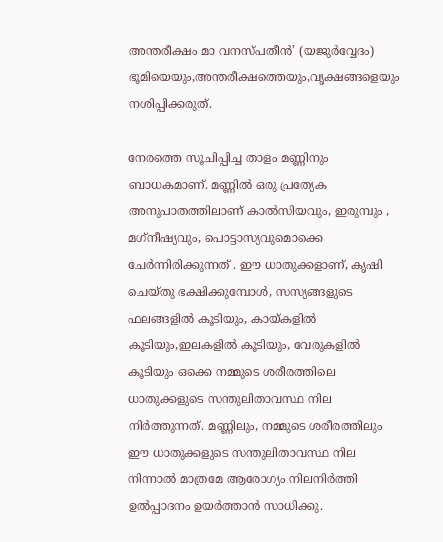അന്തരീക്ഷം മാ വനസ്പതീന്‍’ (യജുര്‍വ്വേദം)
ഭൂമിയെയും,അന്തരീക്ഷത്തെയും,വൃക്ഷങ്ങളെയും നശിപ്പിക്കരുത്.

നേരത്തെ സൂചിപ്പിച്ച താളം മണ്ണിനും ബാധകമാണ്. മണ്ണില്‍ ഒരു പ്രത്യേക അനുപാതത്തിലാണ് കാല്‍സിയവും, ഇരുമ്പും , മഗ്‌നീഷ്യവും, പൊട്ടാസ്യവുമൊക്കെ ചേര്‍ന്നിരിക്കുന്നത് . ഈ ധാതുക്കളാണ്, കൃഷി ചെയ്തു ഭക്ഷിക്കുമ്പോള്‍, സസ്യങ്ങളുടെ ഫലങ്ങളില്‍ കൂടിയും, കായ്‌കളില്‍ കൂടിയും,ഇലകളില്‍ കൂടിയും, വേരുകളില്‍ കൂടിയും ഒക്കെ നമ്മുടെ ശരീരത്തിലെ ധാതുക്കളുടെ സന്തുലിതാവസ്ഥ നില നിര്‍ത്തുന്നത്. മണ്ണിലും, നമ്മുടെ ശരീരത്തിലും ഈ ധാതുക്കളുടെ സന്തുലിതാവസ്ഥ നില നിന്നാല്‍ മാത്രമേ ആരോഗ്യം നിലനിര്‍ത്തി ഉല്‍പ്പാദനം ഉയര്‍ത്താന്‍ സാധിക്കു.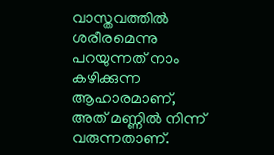വാസ്തവത്തില്‍ ശരീരമെന്നു പറയുന്നത് നാം കഴിക്കുന്ന ആഹാരമാണ്, അത് മണ്ണില്‍ നിന്ന് വരുന്നതാണ്.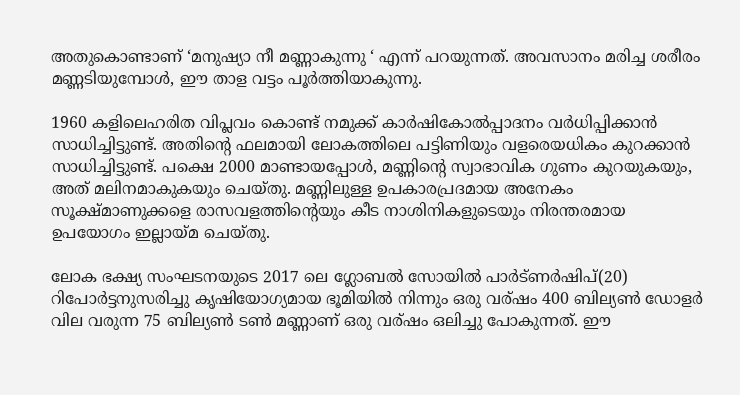അതുകൊണ്ടാണ് ‘മനുഷ്യാ നീ മണ്ണാകുന്നു ‘ എന്ന് പറയുന്നത്. അവസാനം മരിച്ച ശരീരം മണ്ണടിയുമ്പോള്‍, ഈ താള വട്ടം പൂര്‍ത്തിയാകുന്നു.

1960 കളിലെഹരിത വിപ്ലവം കൊണ്ട് നമുക്ക് കാര്‍ഷികോല്‍പ്പാദനം വര്‍ധിപ്പിക്കാന്‍ സാധിച്ചിട്ടുണ്ട്. അതിന്റെ ഫലമായി ലോകത്തിലെ പട്ടിണിയും വളരെയധികം കുറക്കാന്‍ സാധിച്ചിട്ടുണ്ട്. പക്ഷെ 2000 മാണ്ടായപ്പോള്‍, മണ്ണിന്റെ സ്വാഭാവിക ഗുണം കുറയുകയും, അത് മലിനമാകുകയും ചെയ്തു. മണ്ണിലുള്ള ഉപകാരപ്രദമായ അനേകം സൂക്ഷ്മാണുക്കളെ രാസവളത്തിന്റെയും കീട നാശിനികളുടെയും നിരന്തരമായ ഉപയോഗം ഇല്ലായ്‌മ ചെയ്തു.

ലോക ഭക്ഷ്യ സംഘടനയുടെ 2017 ലെ ഗ്ലോബല്‍ സോയില്‍ പാര്‍ട്ണര്‍ഷിപ്(20) റിപോര്‍ട്ടനുസരിച്ചു കൃഷിയോഗ്യമായ ഭൂമിയില്‍ നിന്നും ഒരു വര്ഷം 400 ബില്യണ്‍ ഡോളര്‍ വില വരുന്ന 75 ബില്യണ്‍ ടണ്‍ മണ്ണാണ് ഒരു വര്ഷം ഒലിച്ചു പോകുന്നത്. ഈ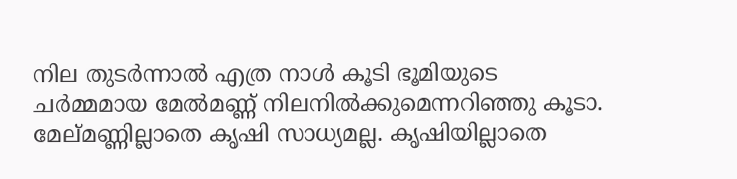നില തുടര്‍ന്നാല്‍ എത്ര നാള്‍ കൂടി ഭൂമിയുടെ ചര്‍മ്മമായ മേല്‍മണ്ണ് നിലനില്‍ക്കുമെന്നറിഞ്ഞു കൂടാ. മേല്മണ്ണില്ലാതെ കൃഷി സാധ്യമല്ല. കൃഷിയില്ലാതെ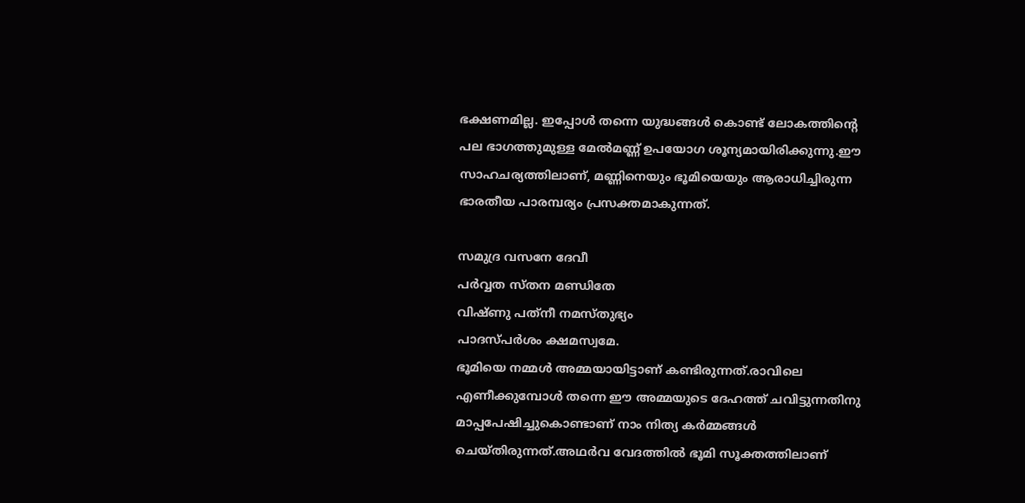ഭക്ഷണമില്ല. ഇപ്പോള്‍ തന്നെ യുദ്ധങ്ങള്‍ കൊണ്ട് ലോകത്തിന്റെ പല ഭാഗത്തുമുള്ള മേല്‍മണ്ണ് ഉപയോഗ ശൂന്യമായിരിക്കുന്നു.ഈ സാഹചര്യത്തിലാണ്, മണ്ണിനെയും ഭൂമിയെയും ആരാധിച്ചിരുന്ന ഭാരതീയ പാരമ്പര്യം പ്രസക്തമാകുന്നത്.

സമുദ്ര വസനേ ദേവീ
പര്‍വ്വത സ്തന മണ്ഡിതേ
വിഷ്ണു പത്‌നീ നമസ്തുഭ്യം
പാദസ്പര്‍ശം ക്ഷമസ്വമേ.
ഭൂമിയെ നമ്മള്‍ അമ്മയായിട്ടാണ് കണ്ടിരുന്നത്.രാവിലെ എണീക്കുമ്പോള്‍ തന്നെ ഈ അമ്മയുടെ ദേഹത്ത് ചവിട്ടുന്നതിനു മാപ്പപേഷിച്ചുകൊണ്ടാണ് നാം നിത്യ കര്‍മ്മങ്ങള്‍ ചെയ്തിരുന്നത്.അഥര്‍വ വേദത്തില്‍ ഭൂമി സൂക്തത്തിലാണ്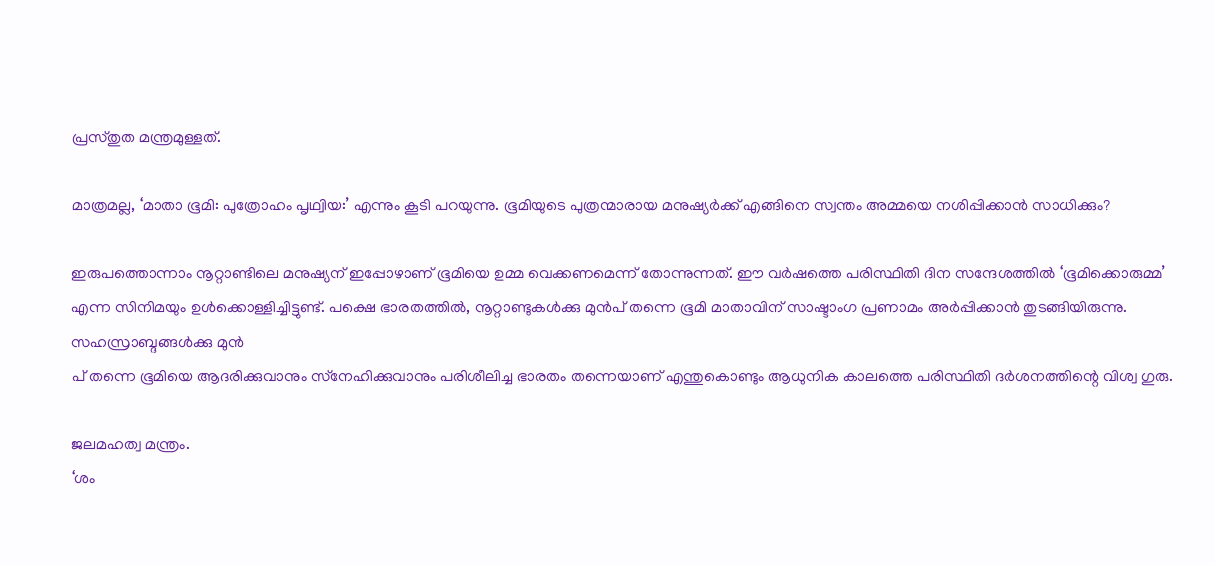പ്രസ്തുത മന്ത്രമുള്ളത്.

മാത്രമല്ല, ‘മാതാ ഭൂമി: പുത്രോഹം പൃഥ്വിയ:’ എന്നും കൂടി പറയുന്നു. ഭൂമിയുടെ പുത്രന്മാരായ മനുഷ്യര്‍ക്ക് എങ്ങിനെ സ്വന്തം അമ്മയെ നശിപ്പിക്കാന്‍ സാധിക്കും?

ഇരുപത്തൊന്നാം നൂറ്റാണ്ടിലെ മനുഷ്യന് ഇപ്പോഴാണ് ഭൂമിയെ ഉമ്മ വെക്കണമെന്ന് തോന്നുന്നത്. ഈ വര്‍ഷത്തെ പരിസ്ഥിതി ദിന സന്ദേശത്തില്‍ ‘ഭൂമിക്കൊരുമ്മ’ എന്ന സിനിമയും ഉള്‍ക്കൊള്ളിച്ചിട്ടുണ്ട്. പക്ഷെ ഭാരതത്തില്‍, നൂറ്റാണ്ടുകള്‍ക്കു മുന്‍പ് തന്നെ ഭൂമി മാതാവിന് സാഷ്ടാംഗ പ്രണാമം അര്‍പ്പിക്കാന്‍ തുടങ്ങിയിരുന്നു. സഹസ്രാബ്ദങ്ങള്‍ക്കു മുന്‍
പ് തന്നെ ഭൂമിയെ ആദരിക്കുവാനും സ്‌നേഹിക്കുവാനും പരിശീലിച്ച ഭാരതം തന്നെയാണ് എന്തുകൊണ്ടും ആധുനിക കാലത്തെ പരിസ്ഥിതി ദര്‍ശനത്തിന്റെ വിശ്വ ഗുരു.

ജലമഹത്വ മന്ത്രം.
‘ശം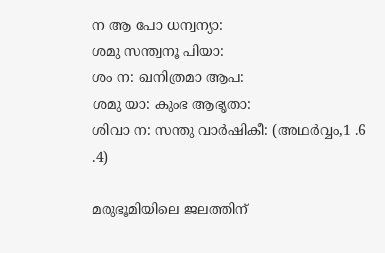ന ആ പോ ധന്വന്യാ:
ശമു സന്ത്വനൂ പിയാ:
ശം ന: ഖനിത്രമാ ആപ:
ശമു യാ: കുംഭ ആഭൃതാ:
ശിവാ ന: സന്തു വാര്‍ഷികീ: (അഥര്‍വ്വം,1 .6 .4)

മരുഭൂമിയിലെ ജലത്തിന്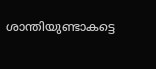ശാന്തിയുണ്ടാകട്ടെ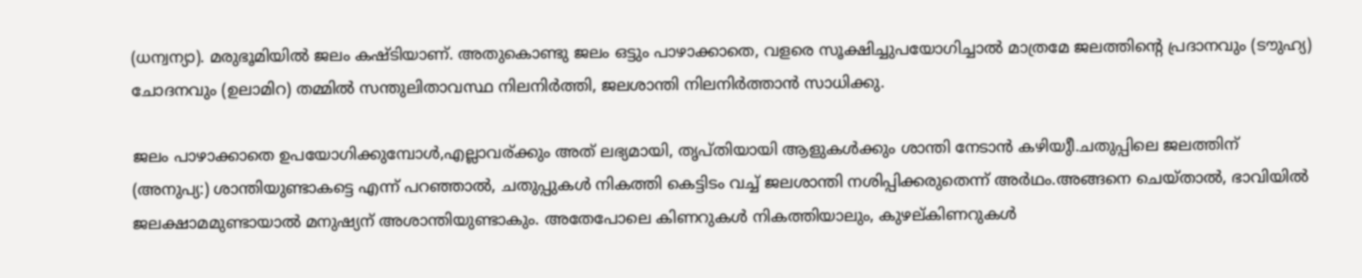(ധന്വന്യാ). മരുഭൂമിയില്‍ ജലം കഷ്ടിയാണ്. അതുകൊണ്ടു ജലം ഒട്ടും പാഴാക്കാതെ, വളരെ സൂക്ഷിച്ചുപയോഗിച്ചാല്‍ മാത്രമേ ജലത്തിന്റെ പ്രദാനവും (ടൗുഹ്യ) ചോദനവും (ഉലാമിറ) തമ്മില്‍ സന്തുലിതാവസ്ഥ നിലനിര്‍ത്തി, ജലശാന്തി നിലനിര്‍ത്താന്‍ സാധിക്കു.

ജലം പാഴാക്കാതെ ഉപയോഗിക്കുമ്പോള്‍,എല്ലാവര്ക്കും അത് ലഭ്യമായി, തൃപ്തിയായി ആളുകള്‍ക്കും ശാന്തി നേടാന്‍ കഴിയുീ.ചതുപ്പിലെ ജലത്തിന് (അനുപ്യ:) ശാന്തിയുണ്ടാകട്ടെ എന്ന് പറഞ്ഞാല്‍, ചതുപ്പുകള്‍ നികത്തി കെട്ടിടം വച്ച് ജലശാന്തി നശിപ്പിക്കരുതെന്ന് അര്‍ഥം.അങ്ങനെ ചെയ്താല്‍, ഭാവിയില്‍ ജലക്ഷാമമുണ്ടായാല്‍ മനുഷ്യന് അശാന്തിയുണ്ടാകും. അതേപോലെ കിണറുകള്‍ നികത്തിയാലും, കുഴല്കിണറുകള്‍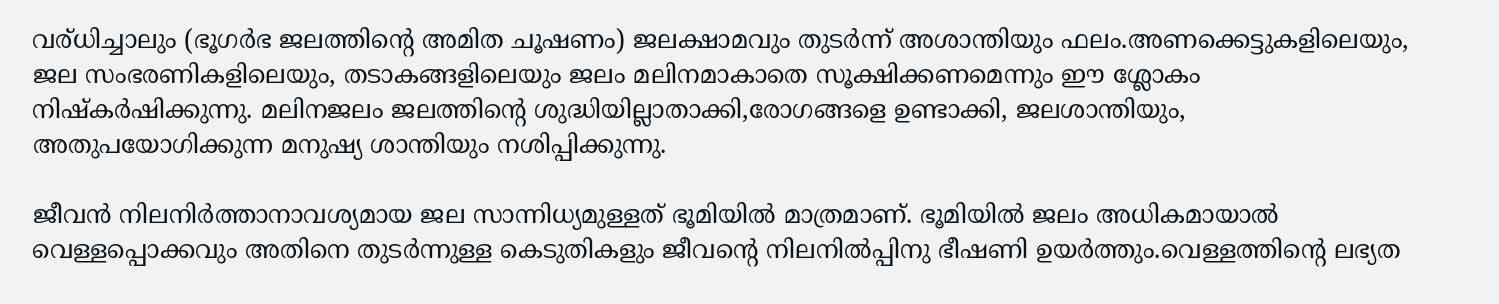വര്ധിച്ചാലും (ഭൂഗര്‍ഭ ജലത്തിന്റെ അമിത ചൂഷണം) ജലക്ഷാമവും തുടര്‍ന്ന് അശാന്തിയും ഫലം.അണക്കെട്ടുകളിലെയും, ജല സംഭരണികളിലെയും, തടാകങ്ങളിലെയും ജലം മലിനമാകാതെ സൂക്ഷിക്കണമെന്നും ഈ ശ്ലോകം നിഷ്‌കര്‍ഷിക്കുന്നു. മലിനജലം ജലത്തിന്റെ ശുദ്ധിയില്ലാതാക്കി,രോഗങ്ങളെ ഉണ്ടാക്കി, ജലശാന്തിയും, അതുപയോഗിക്കുന്ന മനുഷ്യ ശാന്തിയും നശിപ്പിക്കുന്നു.

ജീവന്‍ നിലനിര്‍ത്താനാവശ്യമായ ജല സാന്നിധ്യമുള്ളത് ഭൂമിയില്‍ മാത്രമാണ്. ഭൂമിയില്‍ ജലം അധികമായാല്‍ വെള്ളപ്പൊക്കവും അതിനെ തുടര്‍ന്നുള്ള കെടുതികളും ജീവന്റെ നിലനില്‍പ്പിനു ഭീഷണി ഉയര്‍ത്തും.വെള്ളത്തിന്റെ ലഭ്യത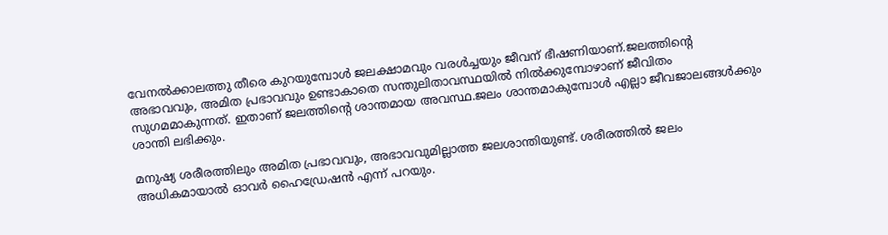വേനല്‍ക്കാലത്തു തീരെ കുറയുമ്പോള്‍ ജലക്ഷാമവും വരള്‍ച്ചയും ജീവന് ഭീഷണിയാണ്.ജലത്തിന്റെ അഭാവവും, അമിത പ്രഭാവവും ഉണ്ടാകാതെ സന്തുലിതാവസ്ഥയില്‍ നില്‍ക്കുമ്പോഴാണ് ജീവിതം സുഗമമാകുന്നത്. ഇതാണ് ജലത്തിന്റെ ശാന്തമായ അവസ്ഥ.ജലം ശാന്തമാകുമ്പോള്‍ എല്ലാ ജീവജാലങ്ങള്‍ക്കും ശാന്തി ലഭിക്കും.

മനുഷ്യ ശരീരത്തിലും അമിത പ്രഭാവവും, അഭാവവുമില്ലാത്ത ജലശാന്തിയുണ്ട്. ശരീരത്തില്‍ ജലം അധികമായാല്‍ ഓവര്‍ ഹൈഡ്രേഷന്‍ എന്ന് പറയും.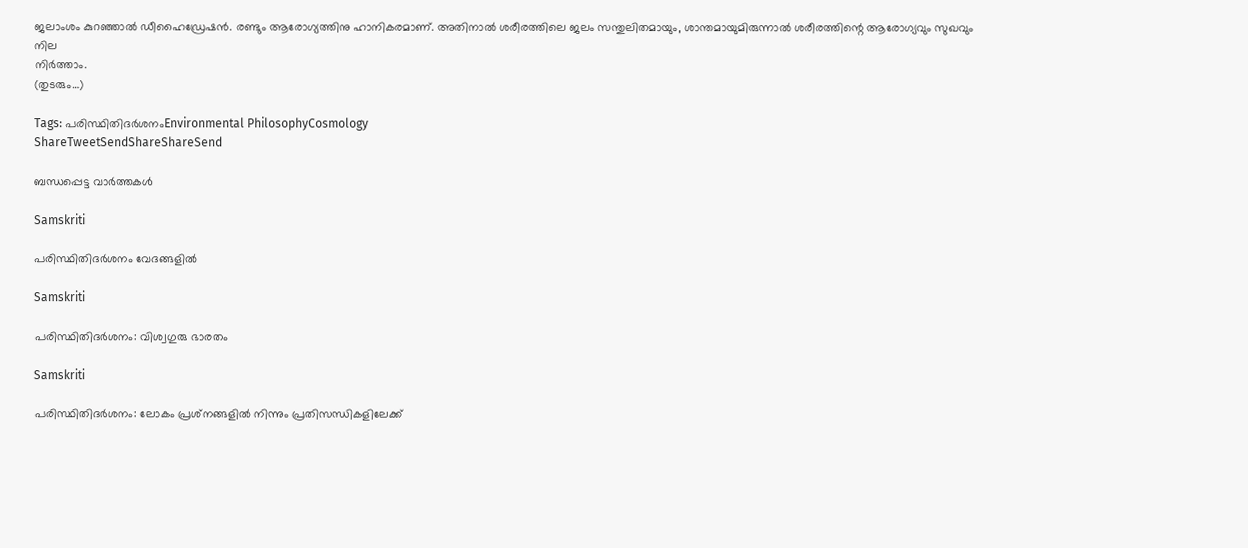ജലാംശം കുറഞ്ഞാല്‍ ഡീഹൈഡ്രേഷന്‍. രണ്ടും ആരോഗ്യത്തിനു ഹാനികരമാണ്. അതിനാല്‍ ശരീരത്തിലെ ജലം സന്തുലിതമായും, ശാന്തമായുമിരുന്നാല്‍ ശരീരത്തിന്റെ ആരോഗ്യവും സുഖവും നില
നിര്‍ത്താം.
(തുടരും…)

Tags: പരിസ്ഥിതിദര്‍ശനംEnvironmental PhilosophyCosmology
ShareTweetSendShareShareSend

ബന്ധപ്പെട്ട വാര്‍ത്തകള്‍

Samskriti

പരിസ്ഥിതിദര്‍ശനം വേദങ്ങളില്‍

Samskriti

പരിസ്ഥിതിദര്‍ശനം: വിശ്വഗുരു ഭാരതം

Samskriti

പരിസ്ഥിതിദര്‍ശനം: ലോകം പ്രശ്‌നങ്ങളില്‍ നിന്നും പ്രതിസന്ധികളിലേക്ക്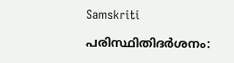Samskriti

പരിസ്ഥിതിദര്‍ശനം: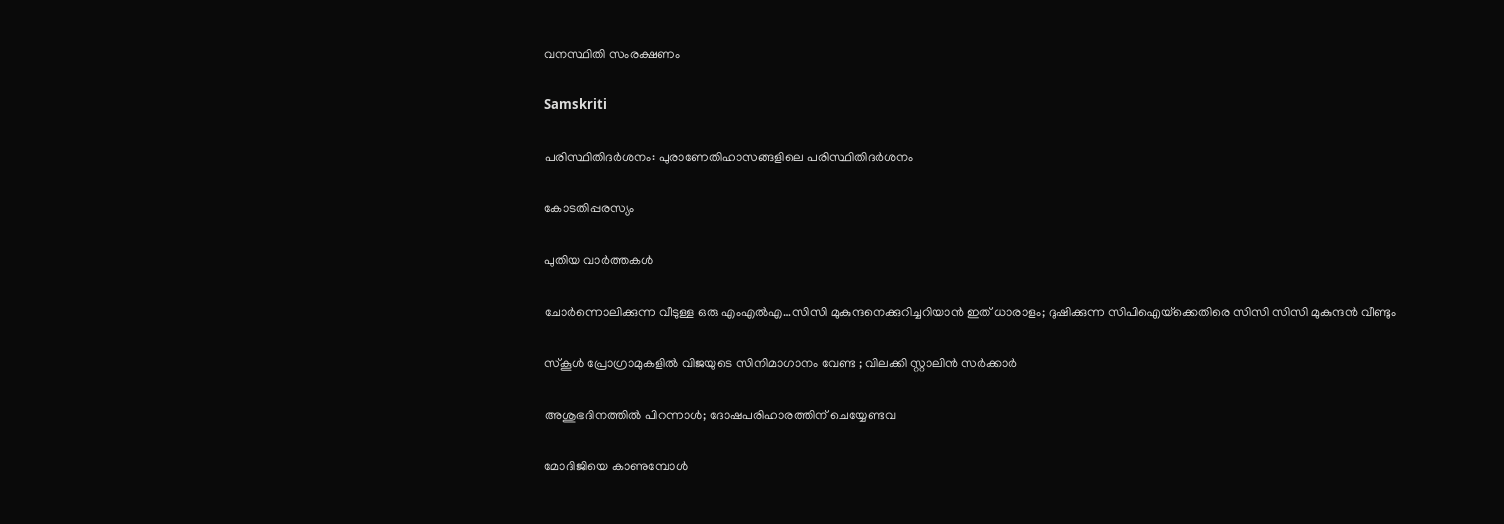വനസ്ഥിതി സംരക്ഷണം

Samskriti

പരിസ്ഥിതിദര്‍ശനം: പുരാണേതിഹാസങ്ങളിലെ പരിസ്ഥിതിദര്‍ശനം

കോടതിപ്പരസ്യം

പുതിയ വാര്‍ത്തകള്‍

ചോര്‍ന്നൊലിക്കുന്ന വീടുള്ള ഒരു എംഎല്‍എ…സിസി മുകുന്ദനെക്കുറിച്ചറിയാന്‍ ഇത് ധാരാളം; ദുഷിക്കുന്ന സിപിഐയ്‌ക്കെതിരെ സിസി സിസി മുകുന്ദന്‍ വീണ്ടും

സ്കൂൾ പ്രോഗ്രാമുകളിൽ വിജയുടെ സിനിമാഗാനം വേണ്ട ; വിലക്കി സ്റ്റാലിൻ സർക്കാർ

അശുഭദിനത്തിൽ പിറന്നാൾ; ദോഷപരിഹാരത്തിന് ചെയ്യേണ്ടവ

മോദിജിയെ കാണുമ്പോള്‍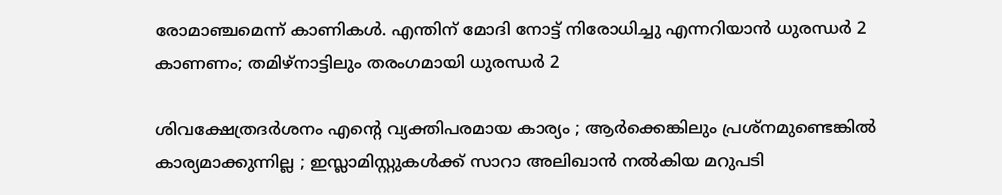രോമാഞ്ചമെന്ന് കാണികള്‍. എന്തിന് മോദി നോട്ട് നിരോധിച്ചു എന്നറിയാന്‍ ധുരന്ധര്‍ 2 കാണണം; തമിഴ്നാട്ടിലും തരംഗമായി ധുരന്ധര്‍ 2

ശിവക്ഷേത്രദർശനം എന്റെ വ്യക്തിപരമായ കാര്യം ; ആർക്കെങ്കിലും പ്രശ്‌നമുണ്ടെങ്കിൽ കാര്യമാക്കുന്നില്ല ; ഇസ്ലാമിസ്റ്റുകൾക്ക് സാറാ അലിഖാൻ നൽകിയ മറുപടി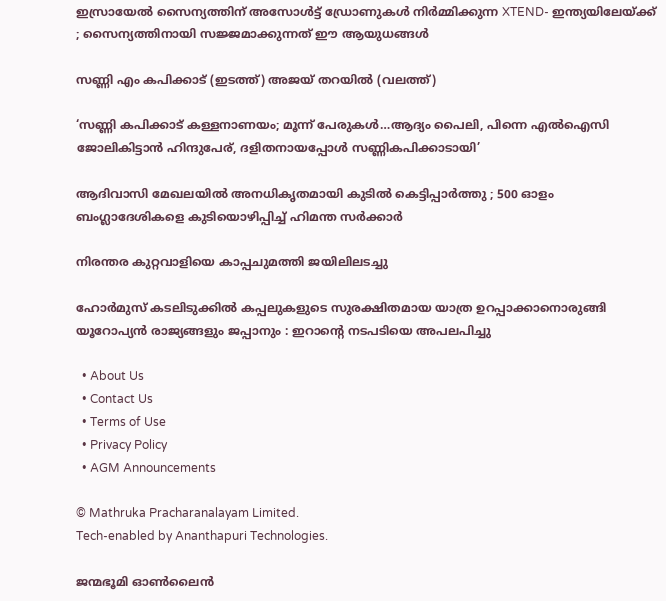ഇസ്രായേൽ സൈന്യത്തിന് അസോൾട്ട് ഡ്രോണുകൾ നിർമ്മിക്കുന്ന XTEND- ഇന്ത്യയിലേയ്‌ക്ക് ; സൈന്യത്തിനായി സജ്ജമാക്കുന്നത് ഈ ആയുധങ്ങൾ

സണ്ണി എം കപിക്കാട് (ഇടത്ത്) അജയ് തറയില്‍ (വലത്ത്)

‘സണ്ണി കപിക്കാട് കള്ളനാണയം; മൂന്ന് പേരുകള്‍…ആദ്യം പൈലി, പിന്നെ എല്‍ഐസി ജോലികിട്ടാന്‍ ഹിന്ദുപേര്, ദളിതനായപ്പോള്‍ സണ്ണികപിക്കാടായി’

ആദിവാസി മേഖലയിൽ അനധികൃതമായി കുടിൽ കെട്ടിപ്പാർത്തു ; 500 ഓളം ബംഗ്ലാദേശികളെ കുടിയൊഴിപ്പിച്ച് ഹിമന്ത സർക്കാർ

നിരന്തര കുറ്റവാളിയെ കാപ്പചുമത്തി ജയിലിലടച്ചു

ഹോർമുസ് കടലിടുക്കിൽ കപ്പലുകളുടെ സുരക്ഷിതമായ യാത്ര ഉറപ്പാക്കാനൊരുങ്ങി യൂറോപ്യൻ രാജ്യങ്ങളും ജപ്പാനും : ഇറാന്റെ നടപടിയെ അപലപിച്ചു

  • About Us
  • Contact Us
  • Terms of Use
  • Privacy Policy
  • AGM Announcements

© Mathruka Pracharanalayam Limited.
Tech-enabled by Ananthapuri Technologies.

ജന്മഭൂമി ഓണ്‍ലൈന്‍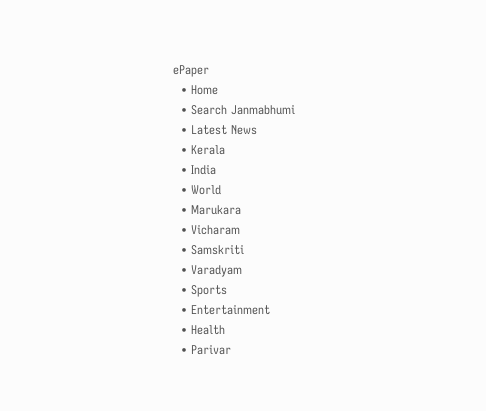ePaper
  • Home
  • Search Janmabhumi
  • Latest News
  • Kerala
  • India
  • World
  • Marukara
  • Vicharam
  • Samskriti
  • Varadyam
  • Sports
  • Entertainment
  • Health
  • Parivar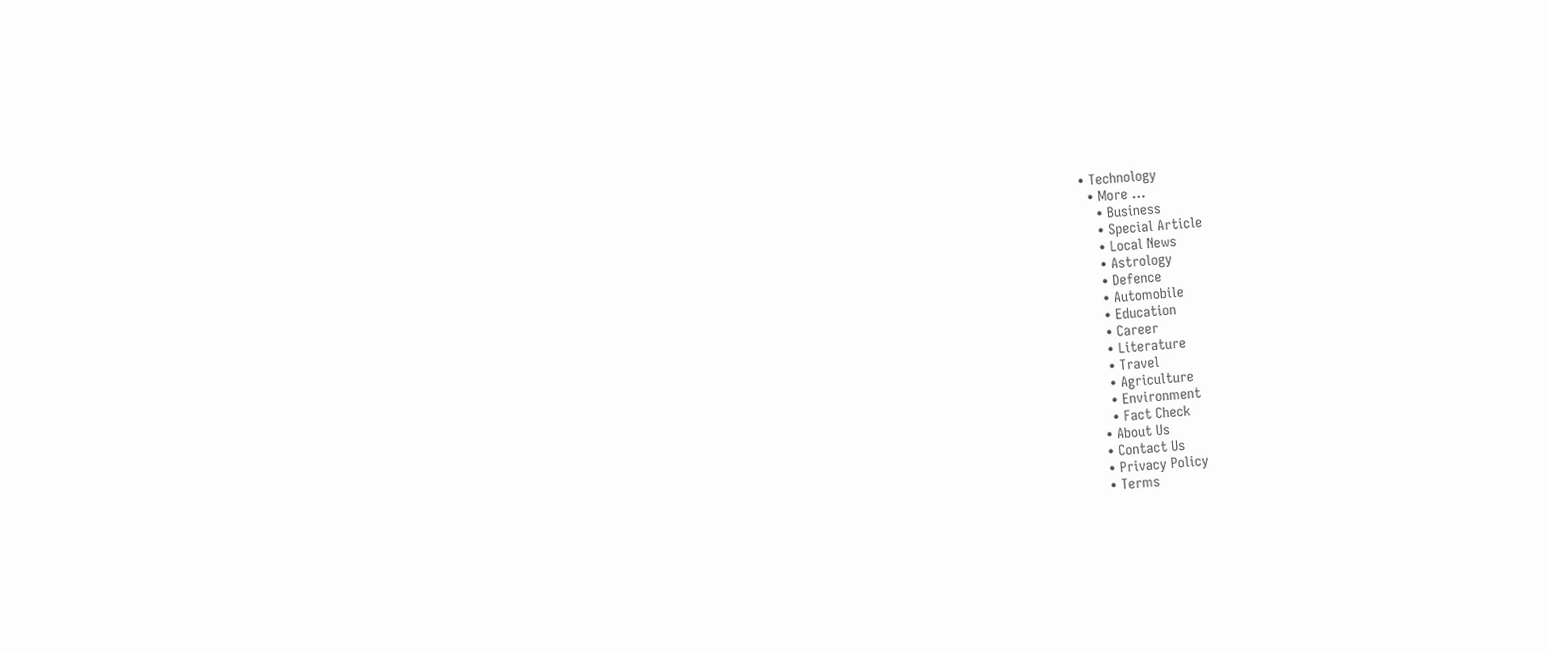• Technology
  • More …
    • Business
    • Special Article
    • Local News
    • Astrology
    • Defence
    • Automobile
    • Education
    • Career
    • Literature
    • Travel
    • Agriculture
    • Environment
    • Fact Check
  • About Us
  • Contact Us
  • Privacy Policy
  • Terms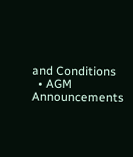and Conditions
  • AGM Announcements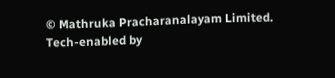© Mathruka Pracharanalayam Limited.
Tech-enabled by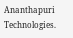Ananthapuri Technologies.